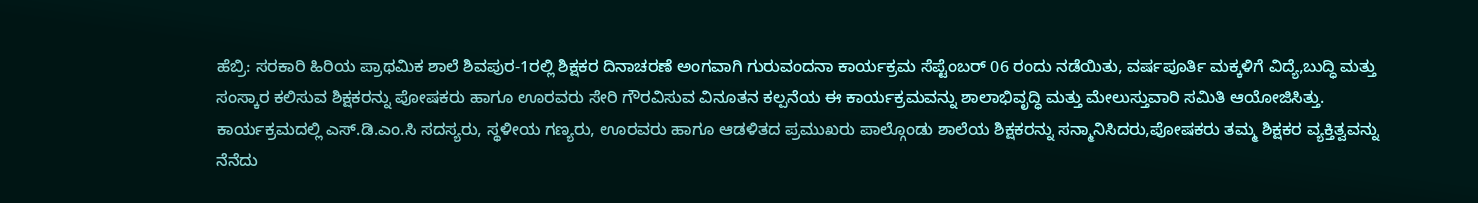ಹೆಬ್ರಿ: ಸರಕಾರಿ ಹಿರಿಯ ಪ್ರಾಥಮಿಕ ಶಾಲೆ ಶಿವಪುರ-1ರಲ್ಲಿ ಶಿಕ್ಷಕರ ದಿನಾಚರಣೆ ಅಂಗವಾಗಿ ಗುರುವಂದನಾ ಕಾರ್ಯಕ್ರಮ ಸೆಪ್ಟೆಂಬರ್ 06 ರಂದು ನಡೆಯಿತು, ವರ್ಷಪೂರ್ತಿ ಮಕ್ಕಳಿಗೆ ವಿದ್ಯೆ,ಬುದ್ಧಿ ಮತ್ತು ಸಂಸ್ಕಾರ ಕಲಿಸುವ ಶಿಕ್ಷಕರನ್ನು ಪೋಷಕರು ಹಾಗೂ ಊರವರು ಸೇರಿ ಗೌರವಿಸುವ ವಿನೂತನ ಕಲ್ಪನೆಯ ಈ ಕಾರ್ಯಕ್ರಮವನ್ನು ಶಾಲಾಭಿವೃದ್ಧಿ ಮತ್ತು ಮೇಲುಸ್ತುವಾರಿ ಸಮಿತಿ ಆಯೋಜಿಸಿತ್ತು.
ಕಾರ್ಯಕ್ರಮದಲ್ಲಿ ಎಸ್.ಡಿ.ಎಂ.ಸಿ ಸದಸ್ಯರು, ಸ್ಥಳೀಯ ಗಣ್ಯರು, ಊರವರು ಹಾಗೂ ಆಡಳಿತದ ಪ್ರಮುಖರು ಪಾಲ್ಗೊಂಡು ಶಾಲೆಯ ಶಿಕ್ಷಕರನ್ನು ಸನ್ಮಾನಿಸಿದರು,ಪೋಷಕರು ತಮ್ಮ ಶಿಕ್ಷಕರ ವ್ಯಕ್ತಿತ್ವವನ್ನು ನೆನೆದು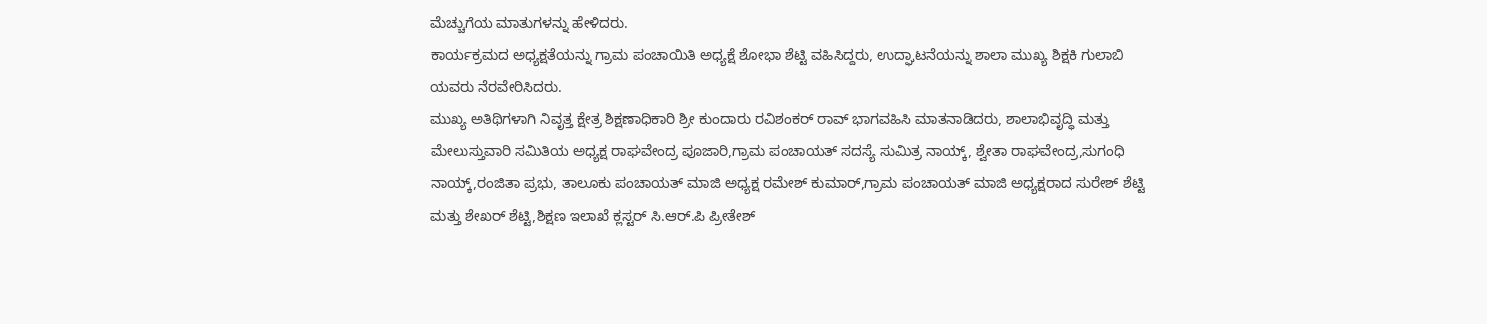ಮೆಚ್ಚುಗೆಯ ಮಾತುಗಳನ್ನು ಹೇಳಿದರು.
ಕಾರ್ಯಕ್ರಮದ ಅಧ್ಯಕ್ಷತೆಯನ್ನು ಗ್ರಾಮ ಪಂಚಾಯಿತಿ ಅಧ್ಯಕ್ಷೆ ಶೋಭಾ ಶೆಟ್ಟಿ ವಹಿಸಿದ್ದರು, ಉದ್ಘಾಟನೆಯನ್ನು ಶಾಲಾ ಮುಖ್ಯ ಶಿಕ್ಷಕಿ ಗುಲಾಬಿ ಯವರು ನೆರವೇರಿಸಿದರು.
ಮುಖ್ಯ ಅತಿಥಿಗಳಾಗಿ ನಿವೃತ್ತ ಕ್ಷೇತ್ರ ಶಿಕ್ಷಣಾಧಿಕಾರಿ ಶ್ರೀ ಕುಂದಾರು ರವಿಶಂಕರ್ ರಾವ್ ಭಾಗವಹಿಸಿ ಮಾತನಾಡಿದರು, ಶಾಲಾಭಿವೃದ್ಧಿ ಮತ್ತು ಮೇಲುಸ್ತುವಾರಿ ಸಮಿತಿಯ ಅಧ್ಯಕ್ಷ ರಾಘವೇಂದ್ರ ಪೂಜಾರಿ,ಗ್ರಾಮ ಪಂಚಾಯತ್ ಸದಸ್ಯೆ ಸುಮಿತ್ರ ನಾಯ್ಕ್, ಶ್ವೇತಾ ರಾಘವೇಂದ್ರ,ಸುಗಂಧಿ ನಾಯ್ಕ್,ರಂಜಿತಾ ಪ್ರಭು, ತಾಲೂಕು ಪಂಚಾಯತ್ ಮಾಜಿ ಅಧ್ಯಕ್ಷ ರಮೇಶ್ ಕುಮಾರ್,ಗ್ರಾಮ ಪಂಚಾಯತ್ ಮಾಜಿ ಅಧ್ಯಕ್ಷರಾದ ಸುರೇಶ್ ಶೆಟ್ಟಿ ಮತ್ತು ಶೇಖರ್ ಶೆಟ್ಟಿ,ಶಿಕ್ಷಣ ಇಲಾಖೆ ಕ್ಲಸ್ಟರ್ ಸಿ.ಆರ್.ಪಿ ಪ್ರೀತೇಶ್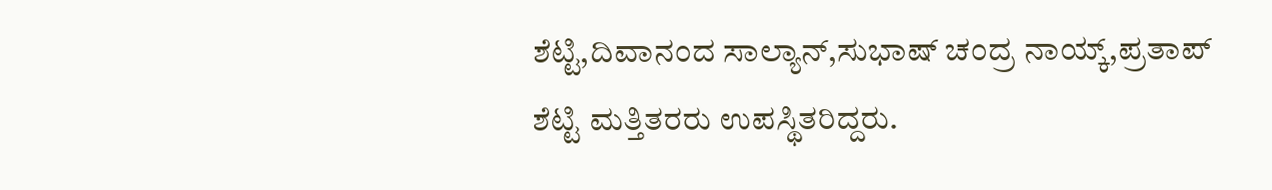ಶೆಟ್ಟಿ,ದಿವಾನಂದ ಸಾಲ್ಯಾನ್,ಸುಭಾಷ್ ಚಂದ್ರ ನಾಯ್ಕ್,ಪ್ರತಾಪ್ ಶೆಟ್ಟಿ ಮತ್ತಿತರರು ಉಪಸ್ಥಿತರಿದ್ದರು.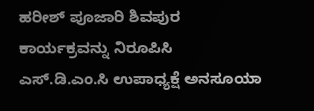ಹರೀಶ್ ಪೂಜಾರಿ ಶಿವಪುರ ಕಾರ್ಯಕ್ರವನ್ನು ನಿರೂಪಿಸಿ ಎಸ್.ಡಿ.ಎಂ.ಸಿ ಉಪಾಧ್ಯಕ್ಷೆ ಅನಸೂಯಾ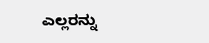ಎಲ್ಲರನ್ನು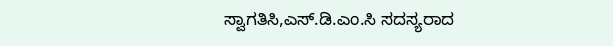ಸ್ವಾಗತಿಸಿ,ಎಸ್.ಡಿ.ಎಂ.ಸಿ ಸದಸ್ಯರಾದ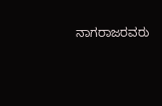ನಾಗರಾಜರವರು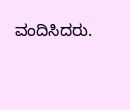ವಂದಿಸಿದರು.